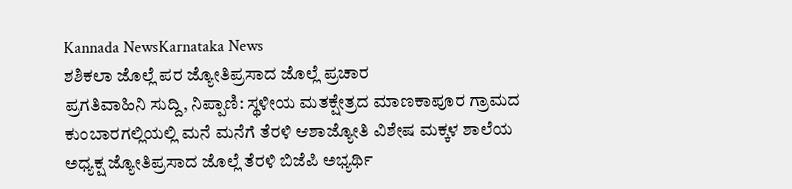Kannada NewsKarnataka News
ಶಶಿಕಲಾ ಜೊಲ್ಲೆ ಪರ ಜ್ಯೋತಿಪ್ರಸಾದ ಜೊಲ್ಲೆ ಪ್ರಚಾರ
ಪ್ರಗತಿವಾಹಿನಿ ಸುದ್ದಿ, ನಿಪ್ಪಾಣಿ: ಸ್ಥಳೀಯ ಮತಕ್ಷೇತ್ರದ ಮಾಣಕಾಪೂರ ಗ್ರಾಮದ ಕುಂಬಾರಗಲ್ಲಿಯಲ್ಲಿ ಮನೆ ಮನೆಗೆ ತೆರಳಿ ಆಶಾಜ್ಯೋತಿ ವಿಶೇಷ ಮಕ್ಕಳ ಶಾಲೆಯ ಅಧ್ಯಕ್ಷ ಜ್ಯೋತಿಪ್ರಸಾದ ಜೊಲ್ಲೆ ತೆರಳಿ ಬಿಜೆಪಿ ಅಭ್ಯರ್ಥಿ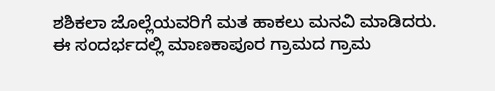ಶಶಿಕಲಾ ಜೊಲ್ಲೆಯವರಿಗೆ ಮತ ಹಾಕಲು ಮನವಿ ಮಾಡಿದರು.
ಈ ಸಂದರ್ಭದಲ್ಲಿ ಮಾಣಕಾಪೂರ ಗ್ರಾಮದ ಗ್ರಾಮ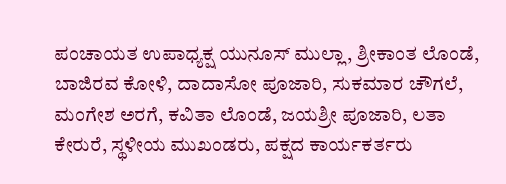ಪಂಚಾಯತ ಉಪಾಧ್ಯಕ್ಷ ಯುನೂಸ್ ಮುಲ್ಲಾ, ಶ್ರೀಕಾಂತ ಲೊಂಡೆ, ಬಾಜಿರವ ಕೋಳಿ, ದಾದಾಸೋ ಪೂಜಾರಿ, ಸುಕಮಾರ ಚೌಗಲೆ, ಮಂಗೇಶ ಅರಗೆ, ಕವಿತಾ ಲೊಂಡೆ, ಜಯಶ್ರೀ ಪೂಜಾರಿ, ಲತಾ ಕೇರುರೆ, ಸ್ಥಳೀಯ ಮುಖಂಡರು, ಪಕ್ಷದ ಕಾರ್ಯಕರ್ತರು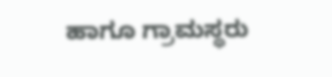ಹಾಗೂ ಗ್ರಾಮಸ್ಥರು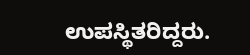ಉಪಸ್ಥಿತರಿದ್ದರು.